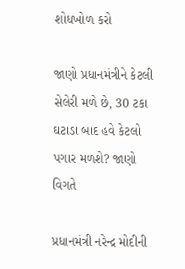શોધખોળ કરો

જાણો પ્રધાનમંત્રીને કેટલી સેલેરી મળે છે, 30 ટકા ઘટાડા બાદ હવે કેટલો પગાર મળશે? જાણો વિગતે

પ્રધાનમંત્રી નરેન્દ્ર મોદીની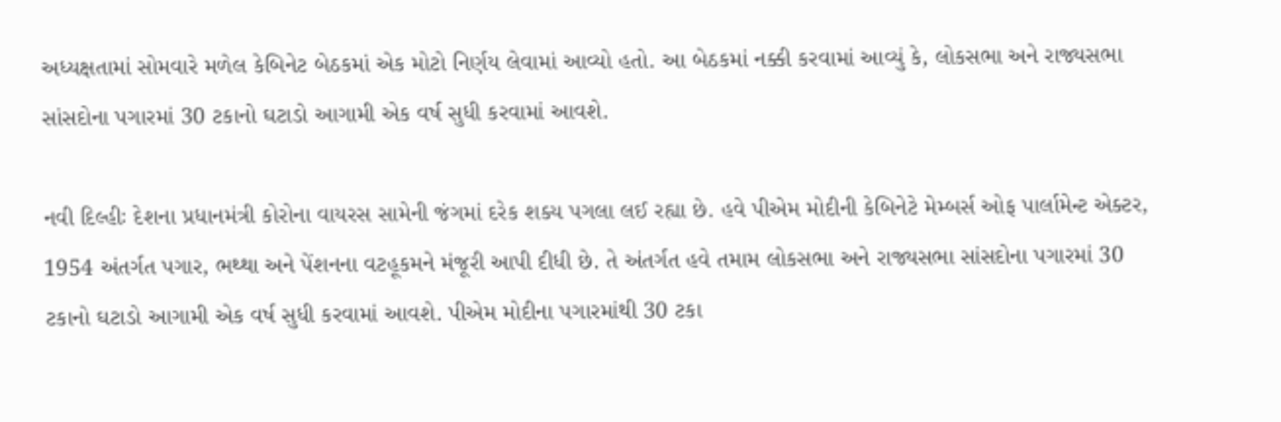અધ્યક્ષતામાં સોમવારે મળેલ કેબિનેટ બેઠકમાં એક મોટો નિર્ણય લેવામાં આવ્યો હતો. આ બેઠકમાં નક્કી કરવામાં આવ્યું કે, લોકસભા અને રાજ્યસભા સાંસદોના પગારમાં 30 ટકાનો ઘટાડો આગામી એક વર્ષ સુધી કરવામાં આવશે.

નવી દિલ્હીઃ દેશના પ્રધાનમંત્રી કોરોના વાયરસ સામેની જંગમાં દરેક શક્ય પગલા લઈ રહ્યા છે. હવે પીએમ મોદીની કેબિનેટે મેમ્બર્સ ઓફ પાર્લામેન્ટ એક્ટર, 1954 અંતર્ગત પગાર, ભથ્થા અને પેંશનના વટહૂકમને મંજૂરી આપી દીધી છે. તે અંતર્ગત હવે તમામ લોકસભા અને રાજ્યસભા સાંસદોના પગારમાં 30 ટકાનો ઘટાડો આગામી એક વર્ષ સુધી કરવામાં આવશે. પીએમ મોદીના પગારમાંથી 30 ટકા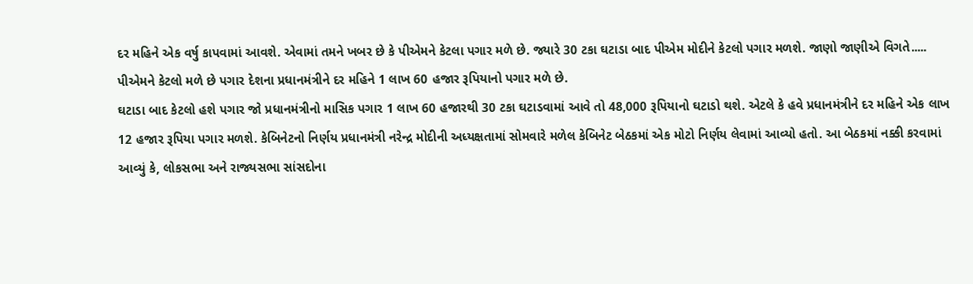દર મહિને એક વર્ષુ કાપવામાં આવશે. એવામાં તમને ખબર છે કે પીએમને કેટલા પગાર મળે છે. જ્યારે 30 ટકા ઘટાડા બાદ પીએમ મોદીને કેટલો પગાર મળશે. જાણો જાણીએ વિગતે..... પીએમને કેટલો મળે છે પગાર દેશના પ્રધાનમંત્રીને દર મહિને 1 લાખ 60 હજાર રૂપિયાનો પગાર મળે છે.
ઘટાડા બાદ કેટલો હશે પગાર જો પ્રધાનમંત્રીનો માસિક પગાર 1 લાખ 60 હજારથી 30 ટકા ઘટાડવામાં આવે તો 48,000 રૂપિયાનો ઘટાડો થશે. એટલે કે હવે પ્રધાનમંત્રીને દર મહિને એક લાખ 12 હજાર રૂપિયા પગાર મળશે. કેબિનેટનો નિર્ણય પ્રધાનમંત્રી નરેન્દ્ર મોદીની અધ્યક્ષતામાં સોમવારે મળેલ કેબિનેટ બેઠકમાં એક મોટો નિર્ણય લેવામાં આવ્યો હતો. આ બેઠકમાં નક્કી કરવામાં આવ્યું કે, લોકસભા અને રાજ્યસભા સાંસદોના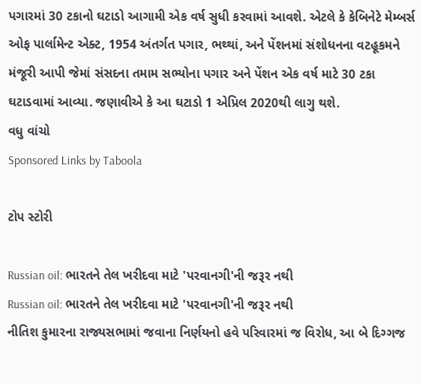પગારમાં 30 ટકાનો ઘટાડો આગામી એક વર્ષ સુધી કરવામાં આવશે. એટલે કે કેબિનેટે મેમ્બર્સ ઓફ પાર્લામેન્ટ એક્ટ, 1954 અંતર્ગત પગાર, ભથ્થાં, અને પેંશનમાં સંશોધનના વટહૂકમને મંજૂરી આપી જેમાં સંસદના તમામ સભ્યોના પગાર અને પેંશન એક વર્ષ માટે 30 ટકા ઘટાડવામાં આવ્યા. જણાવીએ કે આ ઘટાડો 1 એપ્રિલ 2020થી લાગુ થશે.
વધુ વાંચો
Sponsored Links by Taboola

ટોપ સ્ટોરી

Russian oil: ભારતને તેલ ખરીદવા માટે 'પરવાનગી'ની જરૂર નથી
Russian oil: ભારતને તેલ ખરીદવા માટે 'પરવાનગી'ની જરૂર નથી
નીતિશ કુમારના રાજ્યસભામાં જવાના નિર્ણયનો હવે પરિવારમાં જ વિરોધ, આ બે દિગ્ગજ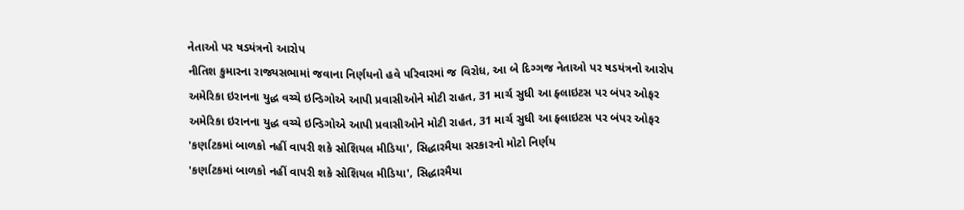નેતાઓ પર ષડયંત્રનો આરોપ
નીતિશ કુમારના રાજ્યસભામાં જવાના નિર્ણયનો હવે પરિવારમાં જ વિરોધ, આ બે દિગ્ગજ નેતાઓ પર ષડયંત્રનો આરોપ
અમેરિકા ઇરાનના યુદ્ધ વચ્ચે ઇન્ડિગોએ આપી પ્રવાસીઓને મોટી રાહત, 31 માર્ચ સુધી આ ફ્લાઇટસ પર બંપર ઓફર
અમેરિકા ઇરાનના યુદ્ધ વચ્ચે ઇન્ડિગોએ આપી પ્રવાસીઓને મોટી રાહત, 31 માર્ચ સુધી આ ફ્લાઇટસ પર બંપર ઓફર
'કર્ણાટકમાં બાળકો નહીં વાપરી શકે સોશિયલ મીડિયા', સિદ્ધારમૈયા સરકારનો મોટો નિર્ણય
'કર્ણાટકમાં બાળકો નહીં વાપરી શકે સોશિયલ મીડિયા', સિદ્ધારમૈયા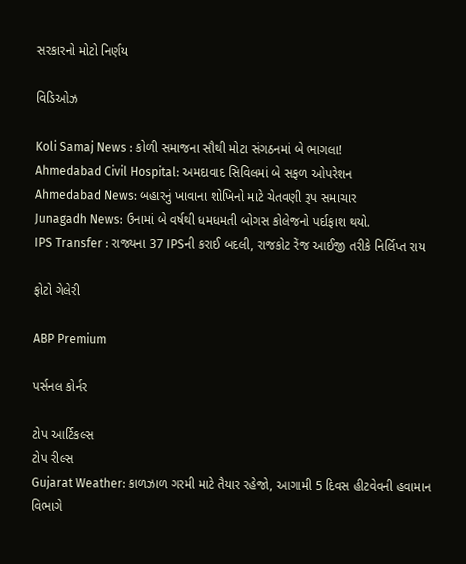સરકારનો મોટો નિર્ણય

વિડિઓઝ

Koli Samaj News : કોળી સમાજના સૌથી મોટા સંગઠનમાં બે ભાગલા!
Ahmedabad Civil Hospital: અમદાવાદ સિવિલમાં બે સફળ ઓપરેશન
Ahmedabad News: બહારનું ખાવાના શોખિનો માટે ચેતવણી રૂપ સમાચાર
Junagadh News: ઉનામાં બે વર્ષથી ધમધમતી બોગસ કોલેજનો પર્દાફાશ થયો.
IPS Transfer : રાજ્યના 37 IPSની કરાઈ બદલી, રાજકોટ રેંજ આઈજી તરીકે નિર્લિપ્ત રાય

ફોટો ગેલેરી

ABP Premium

પર્સનલ કોર્નર

ટોપ આર્ટિકલ્સ
ટોપ રીલ્સ
Gujarat Weather: કાળઝાળ ગરમી માટે તૈયાર રહેજો, આગામી 5 દિવસ હીટવેવની હવામાન વિભાગે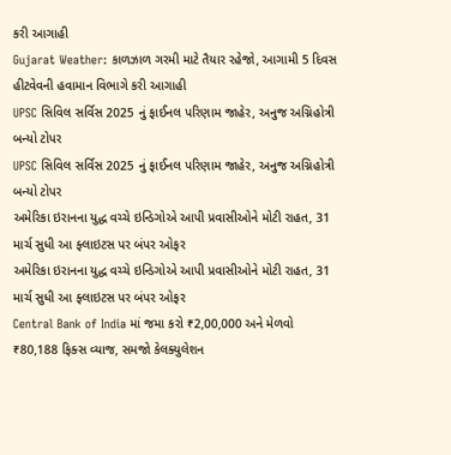કરી આગાહી
Gujarat Weather: કાળઝાળ ગરમી માટે તૈયાર રહેજો, આગામી 5 દિવસ હીટવેવની હવામાન વિભાગે કરી આગાહી
UPSC સિવિલ સર્વિસ 2025 નું ફાઈનલ પરિણામ જાહેર, અનુજ અગ્નિહોત્રી બન્યો ટોપર
UPSC સિવિલ સર્વિસ 2025 નું ફાઈનલ પરિણામ જાહેર, અનુજ અગ્નિહોત્રી બન્યો ટોપર
અમેરિકા ઇરાનના યુદ્ધ વચ્ચે ઇન્ડિગોએ આપી પ્રવાસીઓને મોટી રાહત, 31 માર્ચ સુધી આ ફ્લાઇટસ પર બંપર ઓફર
અમેરિકા ઇરાનના યુદ્ધ વચ્ચે ઇન્ડિગોએ આપી પ્રવાસીઓને મોટી રાહત, 31 માર્ચ સુધી આ ફ્લાઇટસ પર બંપર ઓફર
Central Bank of India માં જમા કરો ₹2,00,000 અને મેળવો ₹80,188 ફિક્સ વ્યાજ, સમજો કેલક્યુલેશન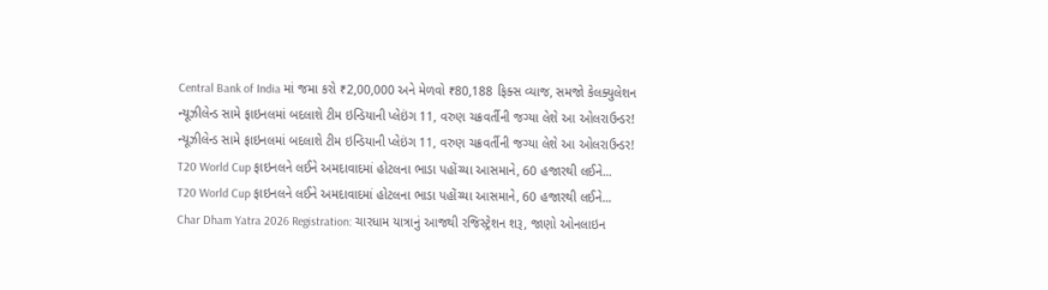Central Bank of India માં જમા કરો ₹2,00,000 અને મેળવો ₹80,188 ફિક્સ વ્યાજ, સમજો કેલક્યુલેશન
ન્યૂઝીલેન્ડ સામે ફાઇનલમાં બદલાશે ટીમ ઇન્ડિયાની પ્લેઇંગ 11, વરુણ ચક્રવર્તીની જગ્યા લેશે આ ઓલરાઉન્ડર!
ન્યૂઝીલેન્ડ સામે ફાઇનલમાં બદલાશે ટીમ ઇન્ડિયાની પ્લેઇંગ 11, વરુણ ચક્રવર્તીની જગ્યા લેશે આ ઓલરાઉન્ડર!
T20 World Cup ફાઇનલને લઈને અમદાવાદમાં હોટલના ભાડા પહોંચ્યા આસમાને, 60 હજારથી લઈને...
T20 World Cup ફાઇનલને લઈને અમદાવાદમાં હોટલના ભાડા પહોંચ્યા આસમાને, 60 હજારથી લઈને...
Char Dham Yatra 2026 Registration: ચારધામ યાત્રાનું આજથી રજિસ્ટ્રેશન શરૂ, જાણો ઓનલાઇન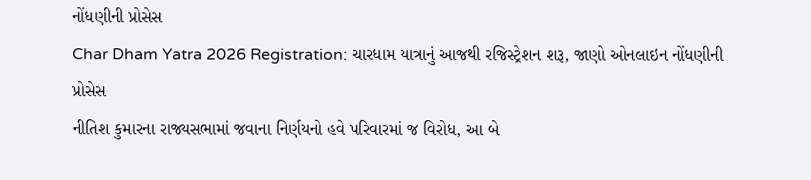નોંધણીની પ્રોસેસ
Char Dham Yatra 2026 Registration: ચારધામ યાત્રાનું આજથી રજિસ્ટ્રેશન શરૂ, જાણો ઓનલાઇન નોંધણીની પ્રોસેસ
નીતિશ કુમારના રાજ્યસભામાં જવાના નિર્ણયનો હવે પરિવારમાં જ વિરોધ, આ બે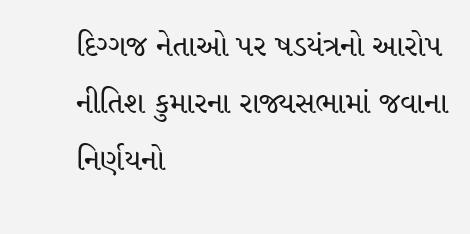દિગ્ગજ નેતાઓ પર ષડયંત્રનો આરોપ
નીતિશ કુમારના રાજ્યસભામાં જવાના નિર્ણયનો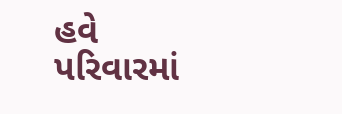હવે પરિવારમાં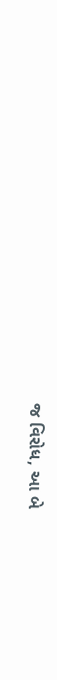જ વિરોધ, આ બે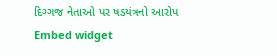દિગ્ગજ નેતાઓ પર ષડયંત્રનો આરોપ
Embed widget